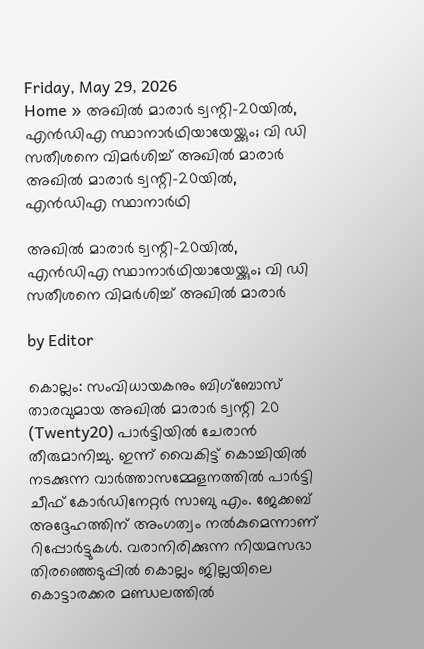Friday, May 29, 2026
Home » അഖിൽ മാരാർ ട്വന്റി-20യിൽ, എൻഡിഎ സ്ഥാനാർഥിയായേയ്ക്കും; വി ഡി സതീശനെ വിമർശിച്ച് അഖിൽ മാരാർ
അഖിൽ മാരാർ ട്വന്റി-20യിൽ, എൻഡിഎ സ്ഥാനാർഥി

അഖിൽ മാരാർ ട്വന്റി-20യിൽ, എൻഡിഎ സ്ഥാനാർഥിയായേയ്ക്കും; വി ഡി സതീശനെ വിമർശിച്ച് അഖിൽ മാരാർ

by Editor

കൊല്ലം: സംവിധായകനും ബിഗ്ബോസ് താരവുമായ അഖിൽ മാരാർ ട്വന്റി 20 (Twenty20) പാർട്ടിയിൽ ചേരാൻ തീരുമാനിച്ചു. ഇന്ന് വൈകിട്ട് കൊച്ചിയിൽ നടക്കുന്ന വാർത്താസമ്മേളനത്തിൽ പാർട്ടി ചീഫ് കോർഡിനേറ്റർ സാബു എം. ജേക്കബ് അദ്ദേഹത്തിന് അംഗത്വം നൽകുമെന്നാണ് റിപ്പോർട്ടുകൾ. വരാനിരിക്കുന്ന നിയമസഭാ തിരഞ്ഞെടുപ്പിൽ കൊല്ലം ജില്ലയിലെ കൊട്ടാരക്കര മണ്ഡലത്തിൽ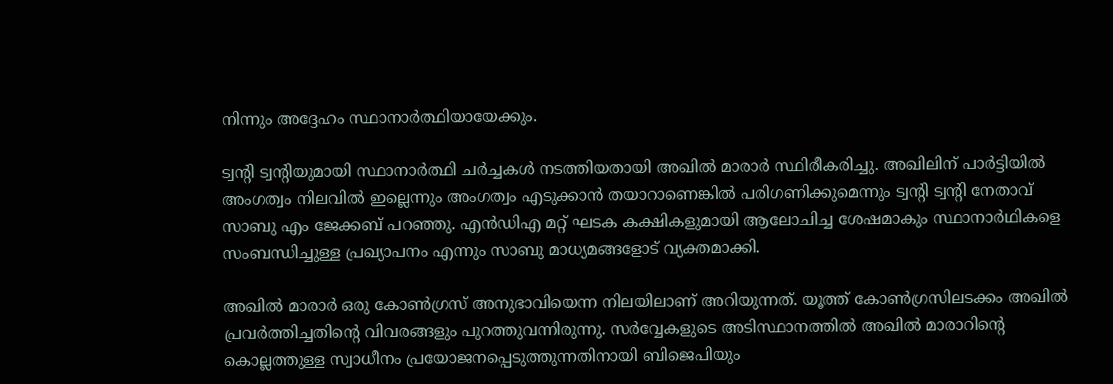നിന്നും അദ്ദേഹം സ്ഥാനാർത്ഥിയായേക്കും.

ട്വന്റി ട്വന്റിയുമായി സ്ഥാനാർത്ഥി ചർച്ചകൾ നടത്തിയതായി അഖിൽ മാരാർ സ്ഥിരീകരിച്ചു. അഖിലിന് പാർട്ടിയിൽ അംഗത്വം നിലവിൽ ഇല്ലെന്നും അംഗത്വം എടുക്കാൻ തയാറാണെങ്കിൽ പരിഗണിക്കുമെന്നും ട്വന്റി ട്വന്റി നേതാവ് സാബു എം ജേക്കബ് പറഞ്ഞു. എൻഡിഎ മറ്റ് ഘടക കക്ഷികളുമായി ആലോചിച്ച ശേഷമാകും സ്ഥാനാർഥികളെ സംബന്ധിച്ചുള്ള പ്രഖ്യാപനം എന്നും സാബു മാധ്യമങ്ങളോട് വ്യക്തമാക്കി.

അഖിൽ മാരാർ ഒരു കോൺഗ്രസ് അനുഭാവിയെന്ന നിലയിലാണ് അറിയുന്നത്. യൂത്ത് കോൺഗ്രസിലടക്കം അഖിൽ പ്രവർത്തിച്ചതിന്റെ വിവരങ്ങളും പുറത്തുവന്നിരുന്നു. സർവ്വേകളുടെ അടിസ്ഥാനത്തിൽ അഖിൽ മാരാറിന്റെ കൊല്ലത്തുള്ള സ്വാധീനം പ്രയോജനപ്പെടുത്തുന്നതിനായി ബിജെപിയും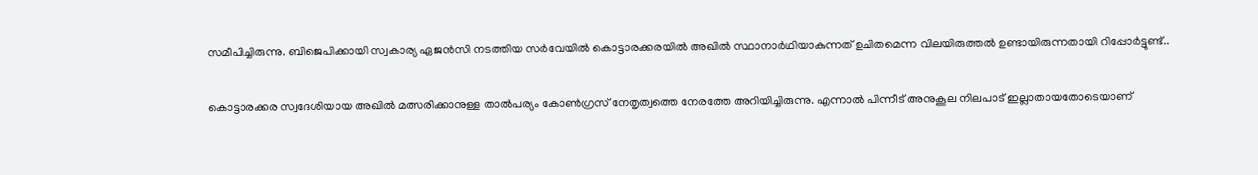സമീപിച്ചിരുന്നു. ബിജെപിക്കായി സ്വകാര്യ ഏജൻസി നടത്തിയ സർവേയിൽ കൊട്ടാരക്കരയിൽ അഖിൽ സ്ഥാനാർഥിയാകുന്നത് ഉചിതമെന്ന വിലയിരുത്തൽ ഉണ്ടായിരുന്നതായി റിപ്പോർട്ടുണ്ട്..

കൊട്ടാരക്കര സ്വദേശിയായ അഖിൽ മത്സരിക്കാനുള്ള താൽപര്യം കോൺഗ്രസ് നേതൃത്വത്തെ നേരത്തേ അറിയിച്ചിരുന്നു. എന്നാൽ പിന്നീട് അനുകൂല നിലപാട് ഇല്ലാതായതോടെയാണ്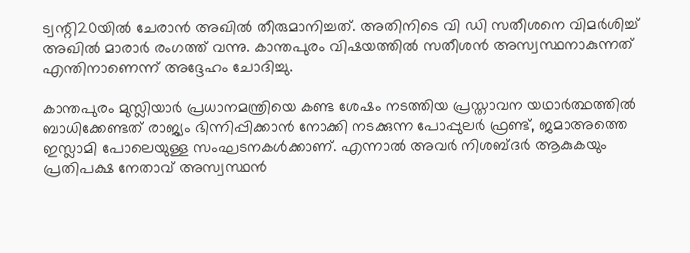ട്വന്റി20യിൽ ചേരാൻ അഖിൽ തീരുമാനിച്ചത്. അതിനിടെ വി ഡി സതീശനെ വിമർശിച്ച് അഖിൽ മാരാർ രംഗത്ത് വന്നു. കാന്തപുരം വിഷയത്തിൽ സതീശൻ അസ്വസ്ഥനാകുന്നത് എന്തിനാണെന്ന് അദ്ദേഹം ചോദിച്ചു.

കാന്തപുരം മുസ്ലിയാർ പ്രധാനമന്ത്രിയെ കണ്ട ശേഷം നടത്തിയ പ്രസ്താവന യഥാർത്ഥത്തിൽ ബാധിക്കേണ്ടത് രാജ്യം ഭിന്നിപ്പിക്കാൻ നോക്കി നടക്കുന്ന പോപ്പുലർ ഫ്രണ്ട്, ജമാഅത്തെ ഇസ്ലാമി പോലെയുള്ള സംഘടനകൾക്കാണ്. എന്നാൽ അവർ നിശബ്‍ദർ ആകുകയും പ്രതിപക്ഷ നേതാവ് അസ്വസ്ഥൻ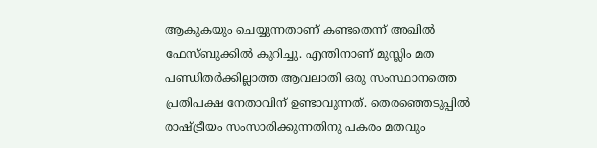ആകുകയും ചെയ്യുന്നതാണ് കണ്ടതെന്ന് അഖിൽ ഫേസ്ബുക്കിൽ കുറിച്ചു. എന്തിനാണ് മുസ്ലിം മത പണ്ഡിതർക്കില്ലാത്ത ആവലാതി ഒരു സംസ്ഥാനത്തെ പ്രതിപക്ഷ നേതാവിന് ഉണ്ടാവുന്നത്. തെരഞ്ഞെടുപ്പിൽ രാഷ്ട്രീയം സംസാരിക്കുന്നതിനു പകരം മതവും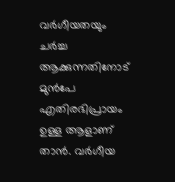വർഗീയതയും ചർച്ച ആക്കുന്നതിനോട് മുൻപേ എതിരഭിപ്രായം ഉള്ള ആളാണ് താൻ. വർഗീയ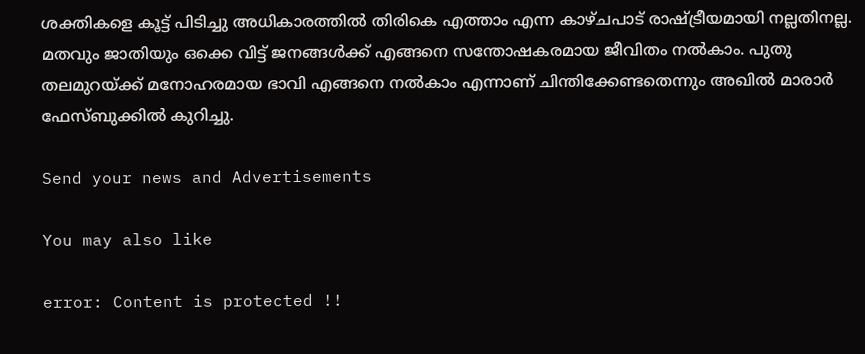ശക്തികളെ കൂട്ട് പിടിച്ചു അധികാരത്തിൽ തിരികെ എത്താം എന്ന കാഴ്ചപാട് രാഷ്ട്രീയമായി നല്ലതിനല്ല. മതവും ജാതിയും ഒക്കെ വിട്ട് ജനങ്ങൾക്ക് എങ്ങനെ സന്തോഷകരമായ ജീവിതം നൽകാം. പുതു തലമുറയ്ക്ക് മനോഹരമായ ഭാവി എങ്ങനെ നൽകാം എന്നാണ് ചിന്തിക്കേണ്ടതെന്നും അഖിൽ മാരാർ ഫേസ്ബുക്കിൽ കുറിച്ചു.

Send your news and Advertisements

You may also like

error: Content is protected !!